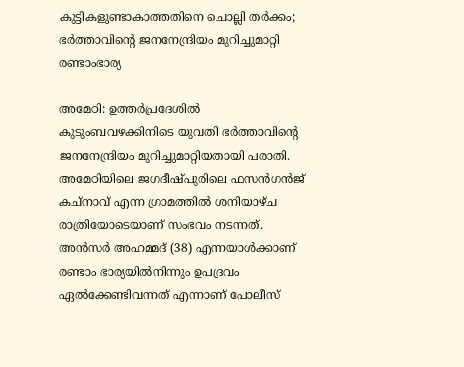കുട്ടികളുണ്ടാകാത്തതിനെ ചൊല്ലി തർക്കം; ഭർത്താവിന്റെ ജനനേന്ദ്രിയം മുറിച്ചുമാറ്റി രണ്ടാംഭാര്യ

അമേഠി: ഉത്തര്‍പ്രദേശില്‍ കുടുംബവഴക്കിനിടെ യുവതി ഭര്‍ത്താവിന്റെ ജനനേന്ദ്രിയം മുറിച്ചുമാറ്റിയതായി പരാതി. അമേഠിയിലെ ജഗദീഷ്പുരിലെ ഫസന്‍ഗന്‍ജ് കച്‌നാവ് എന്ന ഗ്രാമത്തില്‍ ശനിയാഴ്ച രാത്രിയോടെയാണ് സംഭവം നടന്നത്. അന്‍സര്‍ അഹമ്മദ് (38) എന്നയാള്‍ക്കാണ് രണ്ടാം ഭാര്യയില്‍നിന്നും ഉപദ്രവം ഏല്‍ക്കേണ്ടിവന്നത് എന്നാണ് പോലീസ്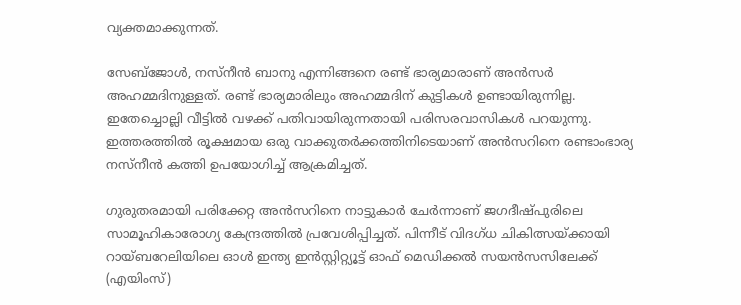വ്യക്തമാക്കുന്നത്.

സേബ്‌ജോള്‍, നസ്നീന്‍ ബാനു എന്നിങ്ങനെ രണ്ട് ഭാര്യമാരാണ് അന്‍സര്‍ അഹമ്മദിനുള്ളത്. രണ്ട് ഭാര്യമാരിലും അഹമ്മദിന് കുട്ടികള്‍ ഉണ്ടായിരുന്നില്ല. ഇതേച്ചൊല്ലി വീട്ടില്‍ വഴക്ക് പതിവായിരുന്നതായി പരിസരവാസികള്‍ പറയുന്നു. ഇത്തരത്തില്‍ രൂക്ഷമായ ഒരു വാക്കുതര്‍ക്കത്തിനിടെയാണ് അന്‍സറിനെ രണ്ടാംഭാര്യ നസ്‌നീന്‍ കത്തി ഉപയോഗിച്ച് ആക്രമിച്ചത്.

ഗുരുതരമായി പരിക്കേറ്റ അന്‍സറിനെ നാട്ടുകാര്‍ ചേര്‍ന്നാണ് ജഗദീഷ്പുരിലെ സാമൂഹികാരോഗ്യ കേന്ദ്രത്തില്‍ പ്രവേശിപ്പിച്ചത്. പിന്നീട് വിദഗ്ധ ചികിത്സയ്ക്കായി റായ്ബറേലിയിലെ ഓള്‍ ഇന്ത്യ ഇന്‍സ്റ്റിറ്റ്യൂട്ട് ഓഫ് മെഡിക്കല്‍ സയന്‍സസിലേക്ക് (എയിംസ്)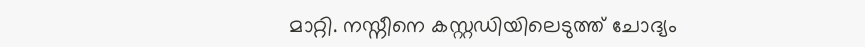മാറ്റി. നസ്നീനെ കസ്റ്റഡിയിലെടുത്ത് ചോദ്യം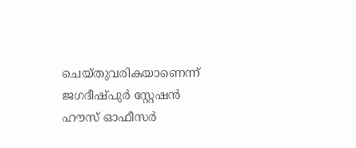ചെയ്തുവരികയാണെന്ന് ജഗദീഷ്പുര്‍ സ്റ്റേഷന്‍ ഹൗസ് ഓഫീസര്‍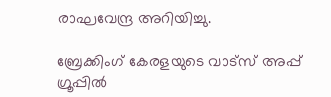രാഘവേന്ദ്ര അറിയിച്ചു.

ബ്രേക്കിംഗ് കേരളയുടെ വാട്സ് അപ്പ് ഗ്രൂപ്പിൽ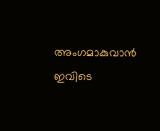അംഗമാകുവാൻ ഇവിടെ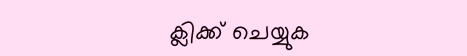ക്ലിക്ക് ചെയ്യുക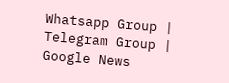Whatsapp Group | Telegram Group | Google News